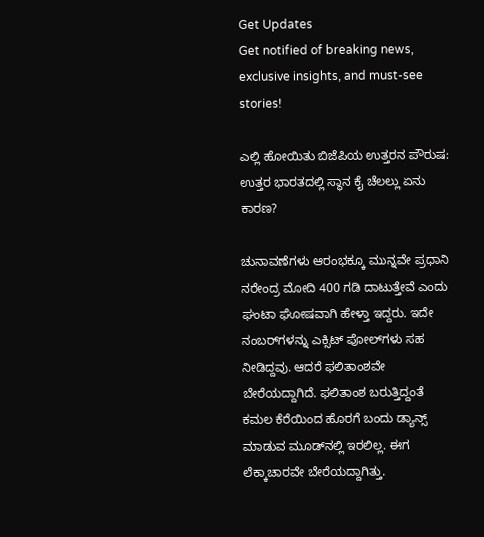Get Updates
Get notified of breaking news, exclusive insights, and must-see stories!

ಎಲ್ಲಿ ಹೋಯಿತು ಬಿಜೆಪಿಯ ಉತ್ತರನ ಪೌರುಷ: ಉತ್ತರ ಭಾರತದಲ್ಲಿ ಸ್ಥಾನ ಕೈ ಚೆಲಲ್ಲು ಏನು ಕಾರಣ?

ಚುನಾವಣೆಗಳು ಆರಂಭಕ್ಕೂ ಮುನ್ನವೇ ಪ್ರಧಾನಿ ನರೇಂದ್ರ ಮೋದಿ 400 ಗಡಿ ದಾಟುತ್ತೇವೆ ಎಂದು ಘಂಟಾ ಘೋಷವಾಗಿ ಹೇಳ್ತಾ ಇದ್ದರು. ಇದೇ ನಂಬರ್‌ಗಳನ್ನು ಎಕ್ಸಿಟ್‌ ಪೋಲ್‌ಗಳು ಸಹ ನೀಡಿದ್ದವು. ಆದರೆ ಫಲಿತಾಂಶವೇ ಬೇರೆಯದ್ದಾಗಿದೆ. ಫಲಿತಾಂಶ ಬರುತ್ತಿದ್ದಂತೆ ಕಮಲ ಕೆರೆಯಿಂದ ಹೊರಗೆ ಬಂದು ಡ್ಯಾನ್ಸ್ ಮಾಡುವ ಮೂಡ್‌ನಲ್ಲಿ ಇರಲಿಲ್ಲ. ಈಗ ಲೆಕ್ಕಾಚಾರವೇ ಬೇರೆಯದ್ದಾಗಿತ್ತು.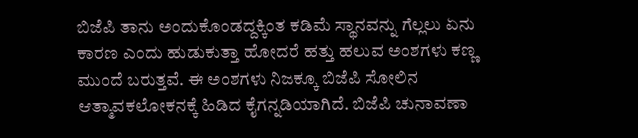ಬಿಜೆಪಿ ತಾನು ಅಂದುಕೊಂಡದ್ದಕ್ಕಿಂತ ಕಡಿಮೆ ಸ್ಥಾನವನ್ನು ಗೆಲ್ಲಲು ಏನು ಕಾರಣ ಎಂದು ಹುಡುಕುತ್ತಾ ಹೋದರೆ ಹತ್ತು ಹಲುವ ಅಂಶಗಳು ಕಣ್ಣ ಮುಂದೆ ಬರುತ್ತವೆ. ಈ ಅಂಶಗಳು ನಿಜಕ್ಕೂ ಬಿಜೆಪಿ ಸೋಲಿನ ಆತ್ಮಾವಕಲೋಕನಕ್ಕೆ ಹಿಡಿದ ಕೈಗನ್ನಡಿಯಾಗಿದೆ. ಬಿಜೆಪಿ ಚುನಾವಣಾ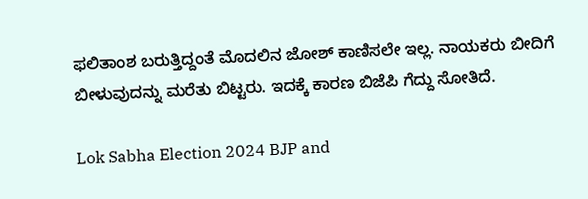ಫಲಿತಾಂಶ ಬರುತ್ತಿದ್ದಂತೆ ಮೊದಲಿನ ಜೋಶ್‌ ಕಾಣಿಸಲೇ ಇಲ್ಲ. ನಾಯಕರು ಬೀದಿಗೆ ಬೀಳುವುದನ್ನು ಮರೆತು ಬಿಟ್ಟರು. ಇದಕ್ಕೆ ಕಾರಣ ಬಿಜೆಪಿ ಗೆದ್ದು ಸೋತಿದೆ.

Lok Sabha Election 2024 BJP and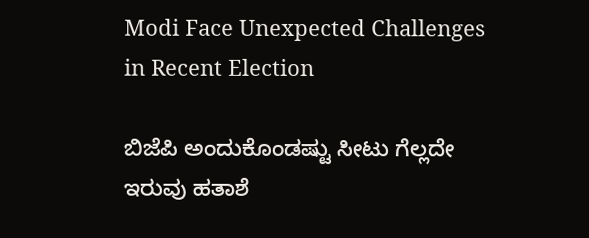Modi Face Unexpected Challenges in Recent Election

ಬಿಜೆಪಿ ಅಂದುಕೊಂಡಷ್ಟು ಸೀಟು ಗೆಲ್ಲದೇ ಇರುವು ಹತಾಶೆ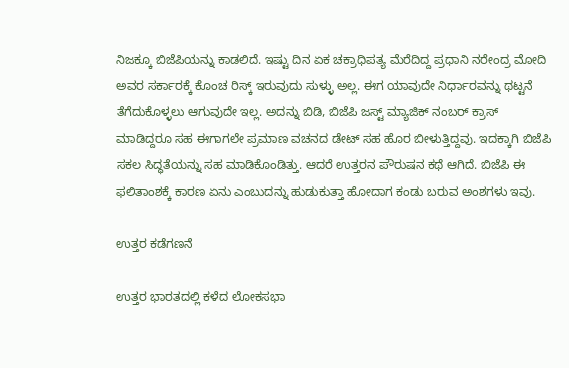ನಿಜಕ್ಕೂ ಬಿಜೆಪಿಯನ್ನು ಕಾಡಲಿದೆ. ಇಷ್ಟು ದಿನ ಏಕ ಚಕ್ರಾಧಿಪತ್ಯ ಮೆರೆದಿದ್ದ ಪ್ರಧಾನಿ ನರೇಂದ್ರ ಮೋದಿ ಅವರ ಸರ್ಕಾರಕ್ಕೆ ಕೊಂಚ ರಿಸ್ಕ್‌ ಇರುವುದು ಸುಳ್ಳು ಅಲ್ಲ. ಈಗ ಯಾವುದೇ ನಿರ್ಧಾರವನ್ನು ಥಟ್ಟನೆ ತೆಗೆದುಕೊಳ್ಳಲು ಆಗುವುದೇ ಇಲ್ಲ. ಅದನ್ನು ಬಿಡಿ, ಬಿಜೆಪಿ ಜಸ್ಟ್‌ ಮ್ಯಾಜಿಕ್ ನಂಬರ್ ಕ್ರಾಸ್‌ ಮಾಡಿದ್ದರೂ ಸಹ ಈಗಾಗಲೇ ಪ್ರಮಾಣ ವಚನದ ಡೇಟ್‌ ಸಹ ಹೊರ ಬೀಳುತ್ತಿದ್ದವು. ಇದಕ್ಕಾಗಿ ಬಿಜೆಪಿ ಸಕಲ ಸಿದ್ಧತೆಯನ್ನು ಸಹ ಮಾಡಿಕೊಂಡಿತ್ತು. ಆದರೆ ಉತ್ತರನ ಪೌರುಷನ ಕಥೆ ಆಗಿದೆ. ಬಿಜೆಪಿ ಈ ಫಲಿತಾಂಶಕ್ಕೆ ಕಾರಣ ಏನು ಎಂಬುದನ್ನು ಹುಡುಕುತ್ತಾ ಹೋದಾಗ ಕಂಡು ಬರುವ ಅಂಶಗಳು ಇವು.

ಉತ್ತರ ಕಡೆಗಣನೆ

ಉತ್ತರ ಭಾರತದಲ್ಲಿ ಕಳೆದ ಲೋಕಸಭಾ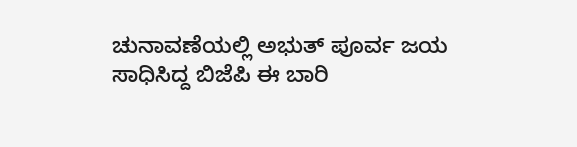ಚುನಾವಣೆಯಲ್ಲಿ ಅಭುತ್ ಪೂರ್ವ ಜಯ ಸಾಧಿಸಿದ್ದ ಬಿಜೆಪಿ ಈ ಬಾರಿ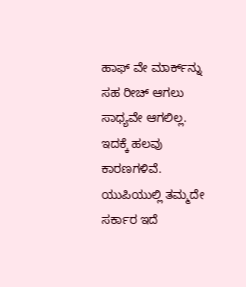ಹಾಫ್‌ ವೇ ಮಾರ್ಕ್‌ನ್ನು ಸಹ ರೀಚ್‌ ಆಗಲು ಸಾಧ್ಯವೇ ಆಗಲಿಲ್ಲ. ಇದಕ್ಕೆ ಹಲವು ಕಾರಣಗಳಿವೆ. ಯುಪಿಯುಲ್ಲಿ ತಮ್ಮದೇ ಸರ್ಕಾರ ಇದೆ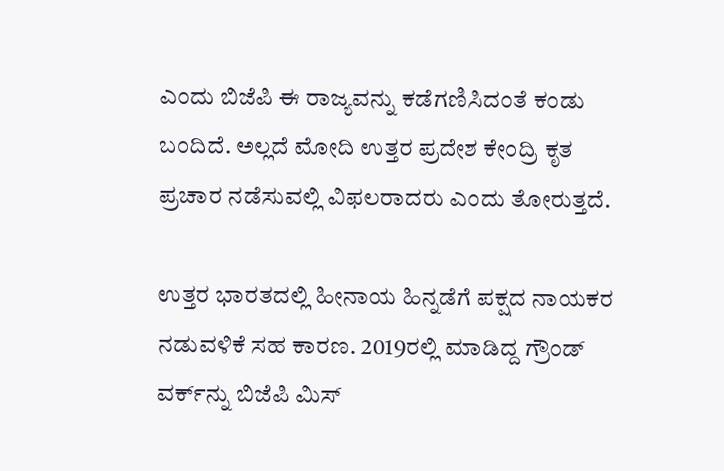ಎಂದು ಬಿಜೆಪಿ ಈ ರಾಜ್ಯವನ್ನು ಕಡೆಗಣಿಸಿದಂತೆ ಕಂಡು ಬಂದಿದೆ. ಅಲ್ಲದೆ ಮೋದಿ ಉತ್ತರ ಪ್ರದೇಶ ಕೇಂದ್ರಿ ಕೃತ ಪ್ರಚಾರ ನಡೆಸುವಲ್ಲಿ ವಿಫಲರಾದರು ಎಂದು ತೋರುತ್ತದೆ.

ಉತ್ತರ ಭಾರತದಲ್ಲಿ ಹೀನಾಯ ಹಿನ್ನಡೆಗೆ ಪಕ್ಷದ ನಾಯಕರ ನಡುವಳಿಕೆ ಸಹ ಕಾರಣ. 2019ರಲ್ಲಿ ಮಾಡಿದ್ದ ಗ್ರೌಂಡ್ ವರ್ಕ್‌ನ್ನು ಬಿಜೆಪಿ ಮಿಸ್‌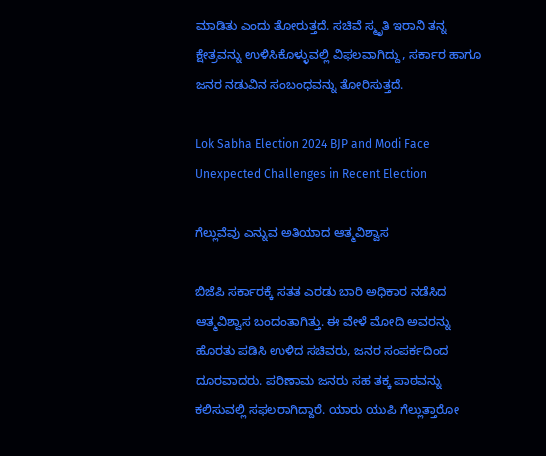ಮಾಡಿತು ಎಂದು ತೋರುತ್ತದೆ. ಸಚಿವೆ ಸ್ಮೃತಿ ಇರಾನಿ ತನ್ನ ಕ್ಷೇತ್ರವನ್ನು ಉಳಿಸಿಕೊಳ್ಳುವಲ್ಲಿ ವಿಫಲವಾಗಿದ್ದು, ಸರ್ಕಾರ ಹಾಗೂ ಜನರ ನಡುವಿನ ಸಂಬಂಧವನ್ನು ತೋರಿಸುತ್ತದೆ.

Lok Sabha Election 2024 BJP and Modi Face Unexpected Challenges in Recent Election

ಗೆಲ್ಲುವೆವು ಎನ್ನುವ ಅತಿಯಾದ ಆತ್ಮವಿಶ್ವಾಸ

ಬಿಜೆಪಿ ಸರ್ಕಾರಕ್ಕೆ ಸತತ ಎರಡು ಬಾರಿ ಅಧಿಕಾರ ನಡೆಸಿದ ಆತ್ಮವಿಶ್ವಾಸ ಬಂದಂತಾಗಿತ್ತು. ಈ ವೇಳೆ ಮೋದಿ ಅವರನ್ನು ಹೊರತು ಪಡಿಸಿ ಉಳಿದ ಸಚಿವರು, ಜನರ ಸಂಪರ್ಕದಿಂದ ದೂರವಾದರು. ಪರಿಣಾಮ ಜನರು ಸಹ ತಕ್ಕ ಪಾಠವನ್ನು ಕಲಿಸುವಲ್ಲಿ ಸಫಲರಾಗಿದ್ದಾರೆ. ಯಾರು ಯುಪಿ ಗೆಲ್ಲುತ್ತಾರೋ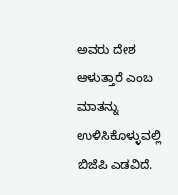ಅವರು ದೇಶ ಆಳುತ್ತಾರೆ ಎಂಬ ಮಾತನ್ನು ಉಳಿಸಿಕೊಳ್ಳುವಲ್ಲಿ ಬಿಜೆಪಿ ಎಡವಿದೆ.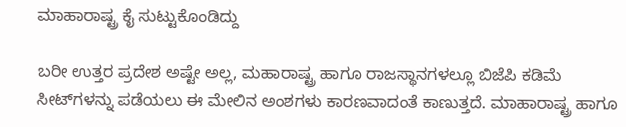ಮಾಹಾರಾಷ್ಟ್ರ ಕೈ ಸುಟ್ಟುಕೊಂಡಿದ್ದು

ಬರೀ ಉತ್ತರ ಪ್ರದೇಶ ಅಷ್ಟೇ ಅಲ್ಲ, ಮಹಾರಾಷ್ಟ್ರ ಹಾಗೂ ರಾಜಸ್ಥಾನಗಳಲ್ಲೂ ಬಿಜೆಪಿ ಕಡಿಮೆ ಸೀಟ್‌ಗಳನ್ನು ಪಡೆಯಲು ಈ ಮೇಲಿನ ಅಂಶಗಳು ಕಾರಣವಾದಂತೆ ಕಾಣುತ್ತದೆ. ಮಾಹಾರಾಷ್ಟ್ರ ಹಾಗೂ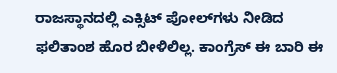ರಾಜಸ್ಥಾನದಲ್ಲಿ ಎಕ್ಸಿಟ್ ಪೋಲ್‌ಗಳು ನೀಡಿದ ಫಲಿತಾಂಶ ಹೊರ ಬೀಳಿಲಿಲ್ಲ. ಕಾಂಗ್ರೆಸ್ ಈ ಬಾರಿ ಈ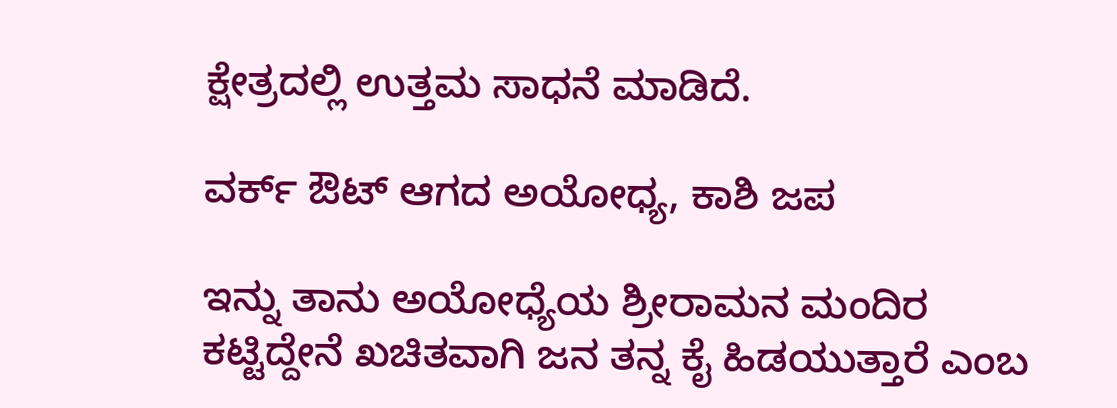ಕ್ಷೇತ್ರದಲ್ಲಿ ಉತ್ತಮ ಸಾಧನೆ ಮಾಡಿದೆ.

ವರ್ಕ್‌ ಔಟ್‌ ಆಗದ ಅಯೋಧ್ಯ, ಕಾಶಿ ಜಪ

ಇನ್ನು ತಾನು ಅಯೋಧ್ಯೆಯ ಶ್ರೀರಾಮನ ಮಂದಿರ ಕಟ್ಟಿದ್ದೇನೆ ಖಚಿತವಾಗಿ ಜನ ತನ್ನ ಕೈ ಹಿಡಯುತ್ತಾರೆ ಎಂಬ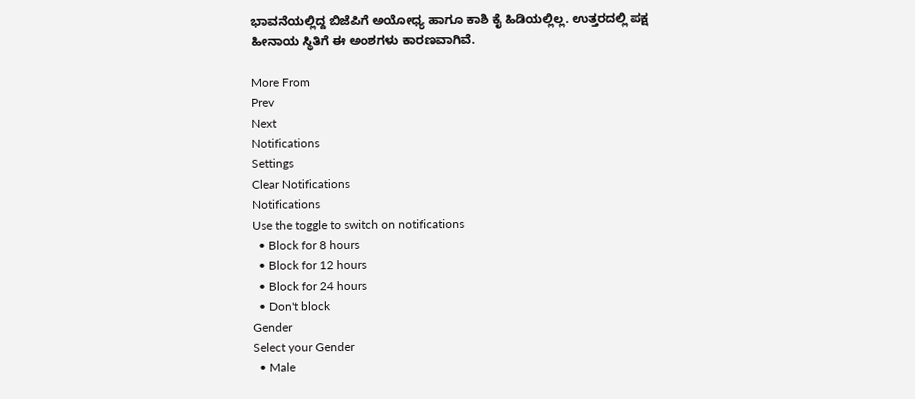ಭಾವನೆಯಲ್ಲಿದ್ದ ಬಿಜೆಪಿಗೆ ಅಯೋಧ್ಯ ಹಾಗೂ ಕಾಶಿ ಕೈ ಹಿಡಿಯಲ್ಲಿಲ್ಲ. ಉತ್ತರದಲ್ಲಿ ಪಕ್ಷ ಹೀನಾಯ ಸ್ಥಿತಿಗೆ ಈ ಅಂಶಗಳು ಕಾರಣವಾಗಿವೆ.

More From
Prev
Next
Notifications
Settings
Clear Notifications
Notifications
Use the toggle to switch on notifications
  • Block for 8 hours
  • Block for 12 hours
  • Block for 24 hours
  • Don't block
Gender
Select your Gender
  • Male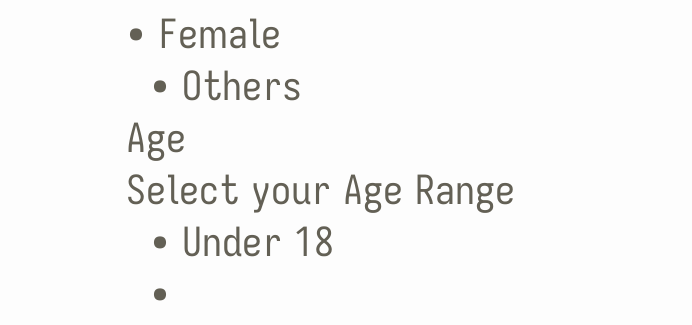• Female
  • Others
Age
Select your Age Range
  • Under 18
  •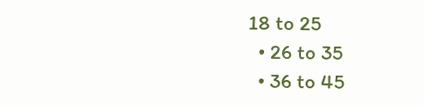18 to 25
  • 26 to 35
  • 36 to 45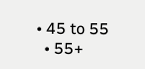• 45 to 55
  • 55+